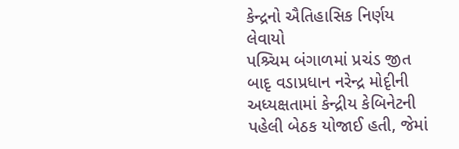કેન્દ્રનો ઐતિહાસિક નિર્ણય લેવાયો
પશ્ર્ચિમ બંગાળમાં પ્રચંડ જીત બાદૃ વડાપ્રધાન નરેન્દ્ર મોદૃીની અધ્યક્ષતામાં કેન્દ્રીય કેબિનેટની પહેલી બેઠક યોજાઈ હતી, જેમાં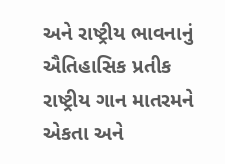અને રાષ્ટ્રીય ભાવનાનું ઐતિહાસિક પ્રતીક રાષ્ટ્રીય ગાન માતરમને એકતા અને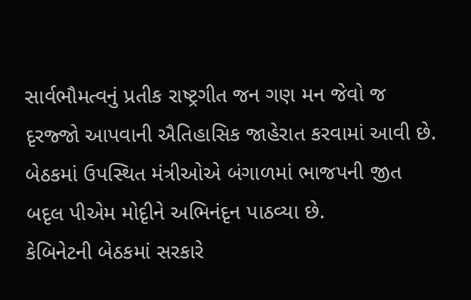સાર્વભૌમત્વનું પ્રતીક રાષ્ટ્રગીત જન ગણ મન જેવો જ દૃરજ્જો આપવાની ઐતિહાસિક જાહેરાત કરવામાં આવી છે. બેઠકમાં ઉપસ્થિત મંત્રીઓએ બંગાળમાં ભાજપની જીત બદૃલ પીએમ મોદૃીને અભિનંદૃન પાઠવ્યા છે.
કેબિનેટની બેઠકમાં સરકારે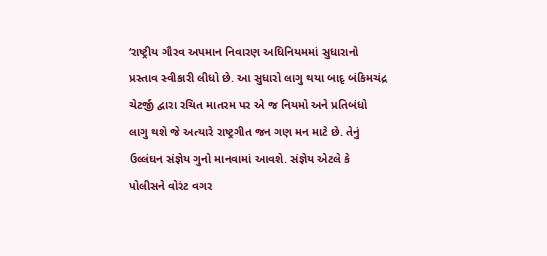‘રાષ્ટ્રીય ગૌરવ અપમાન નિવારણ અધિનિયમમાં સુધારાનો પ્રસ્તાવ સ્વીકારી લીધો છે. આ સુધારો લાગુ થયા બાદૃ બંકિમચંદ્ર ચેટર્જી દ્વારા રચિત માતરમ પર એ જ નિયમો અને પ્રતિબંધો લાગુ થશે જે અત્યારે રાષ્ટ્રગીત જન ગણ મન માટે છે. તેનું ઉલ્લંઘન સંજ્ઞેય ગુનો માનવામાં આવશે. સંજ્ઞેય એટલે કે પોલીસને વોરંટ વગર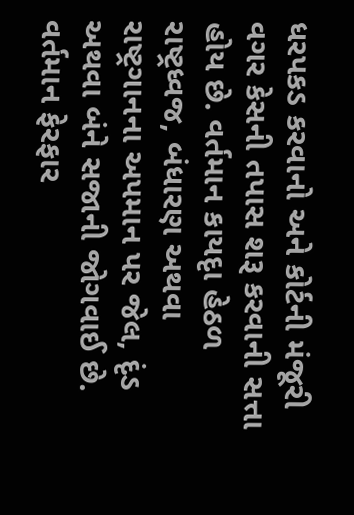ધરપકડ કરવાનો અને કોર્ટની મંજૂરી વગર કેસની તપાસ શરૂ કરવાની સત્તા હોય છે. વર્તમાન કાયદૃા હેઠળ રાષ્ટ્રધ્વજ, બંધારણ અથવા રાષ્ટ્રગાનના અપમાન પર જેલ, દૃંડ અથવા બંને સજાની જોગવાઈ છે. વર્તમાન ફેરફાર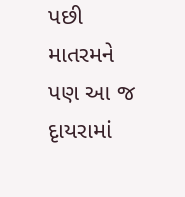પછી માતરમને પણ આ જ દૃાયરામાં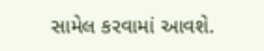સામેલ કરવામાં આવશે.